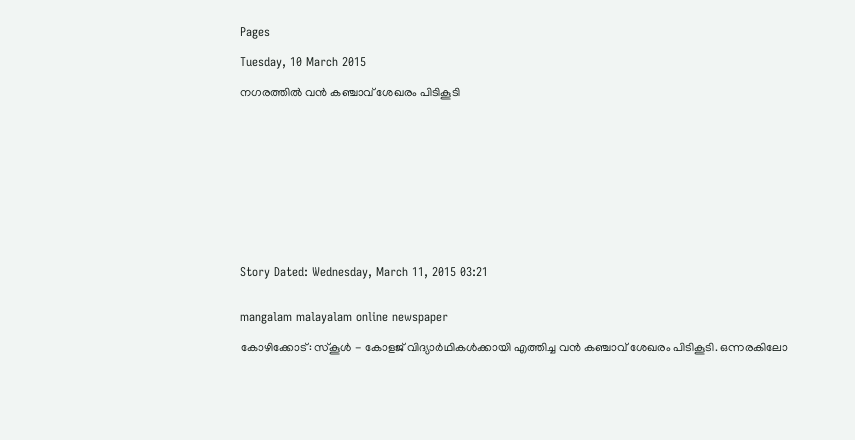Pages

Tuesday, 10 March 2015

നഗരത്തില്‍ വന്‍ കഞ്ചാവ്‌ ശേഖരം പിടികൂടി











Story Dated: Wednesday, March 11, 2015 03:21


mangalam malayalam online newspaper

കോഴിക്കോട്‌: സ്‌കൂള്‍ - കോളജ്‌ വിദ്യാര്‍ഥികള്‍ക്കായി എത്തിച്ച വന്‍ കഞ്ചാവ്‌ ശേഖരം പിടികൂടി. ഒന്നരകിലോ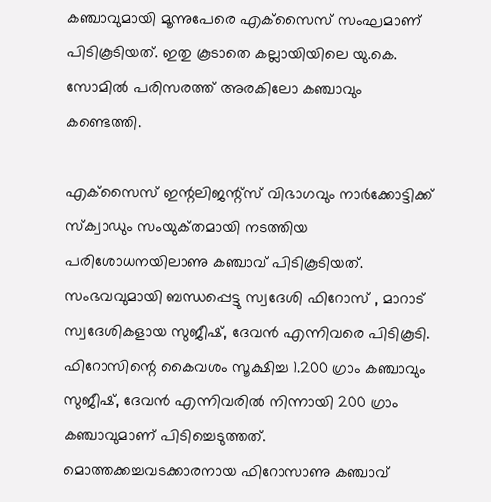കഞ്ചാവുമായി മൂന്നുപേരെ എക്‌സൈസ്‌ സംഘമാണ്‌ പിടികൂടിയത്‌. ഇതു കൂടാതെ കല്ലായിയിലെ യു.കെ. സോമില്‍ പരിസരത്ത്‌ അരകിലോ കഞ്ചാവും കണ്ടെത്തി.

എക്‌സൈസ്‌ ഇന്റലിജന്റ്‌സ് വിഭാഗവും നാര്‍ക്കോട്ടിക്ക്‌ സ്‌ക്വാഡും സംയുക്‌തമായി നടത്തിയ പരിശോധനയിലാണു കഞ്ചാവ്‌ പിടികൂടിയത്‌. സംഭവവുമായി ബന്ധപ്പെട്ടു സ്വദേശി ഫിറോസ്‌ , മാറാട്‌ സ്വദേശികളായ സുജീഷ്‌, ദേവന്‍ എന്നിവരെ പിടികൂടി. ഫിറോസിന്റെ കൈവശം സൂക്ഷിച്ച 1.200 ഗ്രാം കഞ്ചാവും സുജീഷ്‌, ദേവന്‍ എന്നിവരില്‍ നിന്നായി 200 ഗ്രാം കഞ്ചാവുമാണ്‌ പിടിച്ചെടുത്തത്‌. മൊത്തക്കച്ചവടക്കാരനായ ഫിറോസാണു കഞ്ചാവ്‌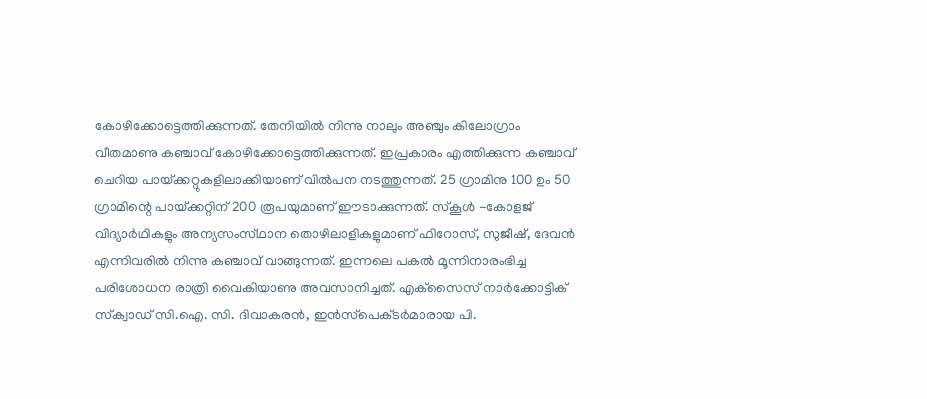കോഴിക്കോട്ടെത്തിക്കുന്നത്‌. തേനിയില്‍ നിന്നു നാലും അഞ്ചും കിലോഗ്രാം വീതമാണു കഞ്ചാവ്‌ കോഴിക്കോട്ടെത്തിക്കുന്നത്‌. ഇപ്രകാരം എത്തിക്കുന്ന കഞ്ചാവ്‌ ചെറിയ പായ്‌ക്കറ്റുകളിലാക്കിയാണ്‌ വില്‍പന നടത്തുന്നത്‌. 25 ഗ്രാമിനു 100 ഉം 50 ഗ്രാമിന്റെ പായ്‌ക്കറ്റിന്‌ 200 രൂപയുമാണ്‌ ഈടാക്കുന്നത്‌. സ്‌കൂള്‍ -കോളജ്‌ വിദ്യാര്‍ഥികളും അന്യസംസ്‌ഥാന തൊഴിലാളികളുമാണ്‌ ഫിറോസ്‌, സുജീഷ്‌, ദേവന്‍ എന്നിവരില്‍ നിന്നു കഞ്ചാവ്‌ വാങ്ങുന്നത്‌. ഇന്നലെ പകല്‍ മൂന്നിനാരംഭിച്ച പരിശോധന രാത്രി വൈകിയാണു അവസാനിച്ചത്‌. എക്‌സൈസ്‌ നാര്‍ക്കോട്ടിക്‌ സ്‌ക്വാഡ്‌ സി.ഐ. സി. ദിവാകരന്‍, ഇന്‍സ്‌പെക്‌ടര്‍മാരായ പി.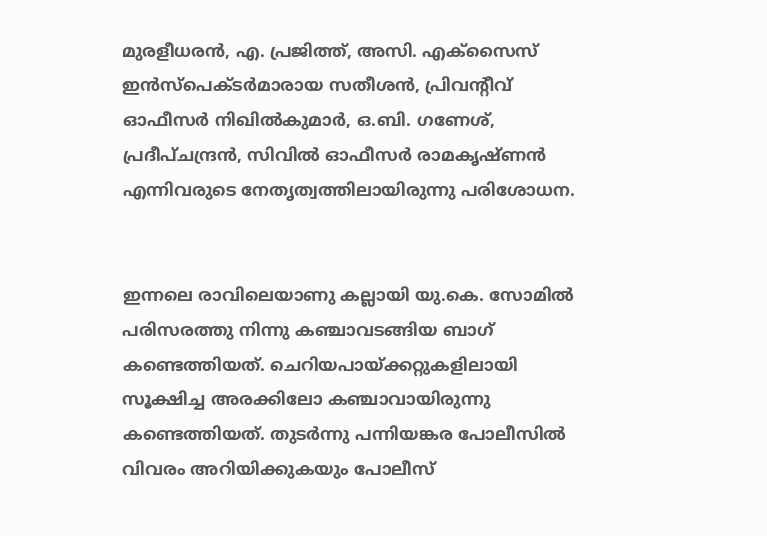മുരളീധരന്‍, എ. പ്രജിത്ത്‌, അസി. എക്‌സൈസ്‌ ഇന്‍സ്‌പെക്‌ടര്‍മാരായ സതീശന്‍, പ്രിവന്റീവ്‌ ഓഫീസര്‍ നിഖില്‍കുമാര്‍, ഒ.ബി. ഗണേശ്‌, പ്രദീപ്‌ചന്ദ്രന്‍, സിവില്‍ ഓഫീസര്‍ രാമകൃഷ്‌ണന്‍ എന്നിവരുടെ നേതൃത്വത്തിലായിരുന്നു പരിശോധന.


ഇന്നലെ രാവിലെയാണു കല്ലായി യു.കെ. സോമില്‍ പരിസരത്തു നിന്നു കഞ്ചാവടങ്ങിയ ബാഗ്‌ കണ്ടെത്തിയത്‌. ചെറിയപായ്‌ക്കറ്റുകളിലായി സൂക്ഷിച്ച അരക്കിലോ കഞ്ചാവായിരുന്നു കണ്ടെത്തിയത്‌. തുടര്‍ന്നു പന്നിയങ്കര പോലീസില്‍ വിവരം അറിയിക്കുകയും പോലീസ്‌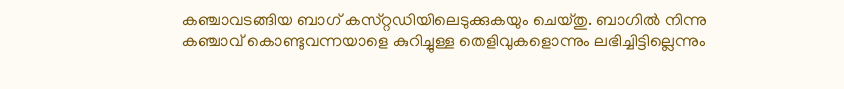കഞ്ചാവടങ്ങിയ ബാഗ്‌ കസ്‌റ്റഡിയിലെടുക്കുകയും ചെയ്‌തു. ബാഗില്‍ നിന്നു കഞ്ചാവ്‌ കൊണ്ടുവന്നയാളെ കുറിച്ചുള്ള തെളിവുകളൊന്നും ലഭിച്ചിട്ടില്ലെന്നും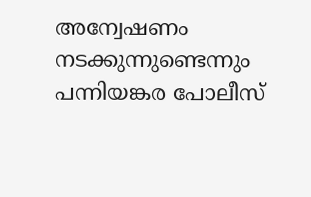അന്വേഷണം നടക്കുന്നുണ്ടെന്നും പന്നിയങ്കര പോലീസ്‌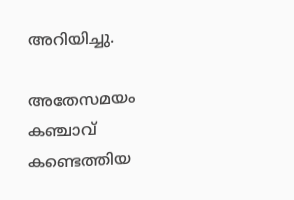അറിയിച്ചു.

അതേസമയം കഞ്ചാവ്‌ കണ്ടെത്തിയ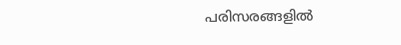പരിസരങ്ങളില്‍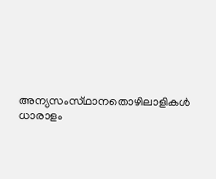അന്യസംസ്‌ഥാനതൊഴിലാളികള്‍ ധാരാളം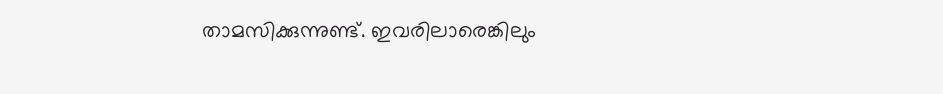താമസിക്കുന്നുണ്ട്‌. ഇവരിലാരെങ്കിലും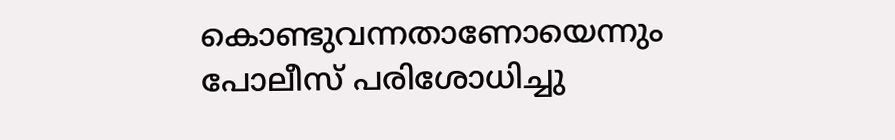കൊണ്ടുവന്നതാണോയെന്നും പോലീസ്‌ പരിശോധിച്ചു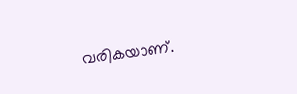വരികയാണ്‌.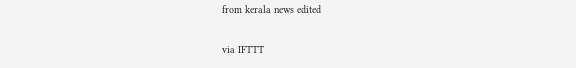from kerala news edited

via IFTTT